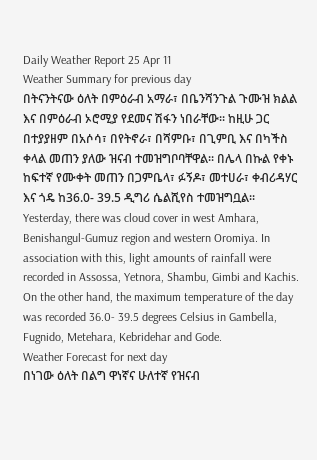Daily Weather Report 25 Apr 11
Weather Summary for previous day
በትናንትናው ዕለት በምዕራብ አማራ፣ በቤንሻንጉል ጉሙዝ ክልል እና በምዕራብ ኦሮሚያ የደመና ሽፋን ነበራቸው፡፡ ከዚሁ ጋር በተያያዘም በአሶሳ፣ በየትኖራ፣ በሻምቡ፣ በጊምቢ እና በካችስ ቀላል መጠን ያለው ዝናብ ተመዝግቦባቸዋል፡፡ በሌላ በኩል የቀኑ ከፍተኛ የሙቀት መጠን በጋምቤላ፣ ፉኝዶ፣ መተሀራ፣ ቀብሪዳሃር እና ጎዴ ከ36.0- 39.5 ዲግሪ ሴልሺየስ ተመዝግቧል፡፡
Yesterday, there was cloud cover in west Amhara, Benishangul-Gumuz region and western Oromiya. In association with this, light amounts of rainfall were recorded in Assossa, Yetnora, Shambu, Gimbi and Kachis. On the other hand, the maximum temperature of the day was recorded 36.0- 39.5 degrees Celsius in Gambella, Fugnido, Metehara, Kebridehar and Gode.
Weather Forecast for next day
በነገው ዕለት በልግ ዋነኛና ሁለተኛ የዝናብ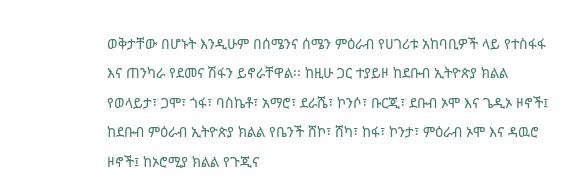ወቅታቸው በሆኑት እንዲሁም በሰሜንና ሰሜን ምዕራብ የሀገሪቱ አከባቢዎች ላይ የተስፋፋ እና ጠንካራ የደመና ሽፋን ይኖራቸዋል፡፡ ከዚሁ ጋር ተያይዞ ከደቡብ ኢትዮጵያ ክልል የወላይታ፣ ጋሞ፣ ጎፋ፣ ባስኬቶ፣ አማሮ፣ ደራሼ፣ ኮንሶ፣ ቡርጂ፣ ደቡብ ኦሞ እና ጌዲኦ ዞኖች፤ ከደቡብ ምዕራብ ኢትዮጵያ ክልል የቤንች ሸኮ፣ ሸካ፣ ከፋ፣ ኮንታ፣ ምዕራብ ኦሞ እና ዳዉሮ ዞኖች፤ ከኦሮሚያ ክልል የጉጂና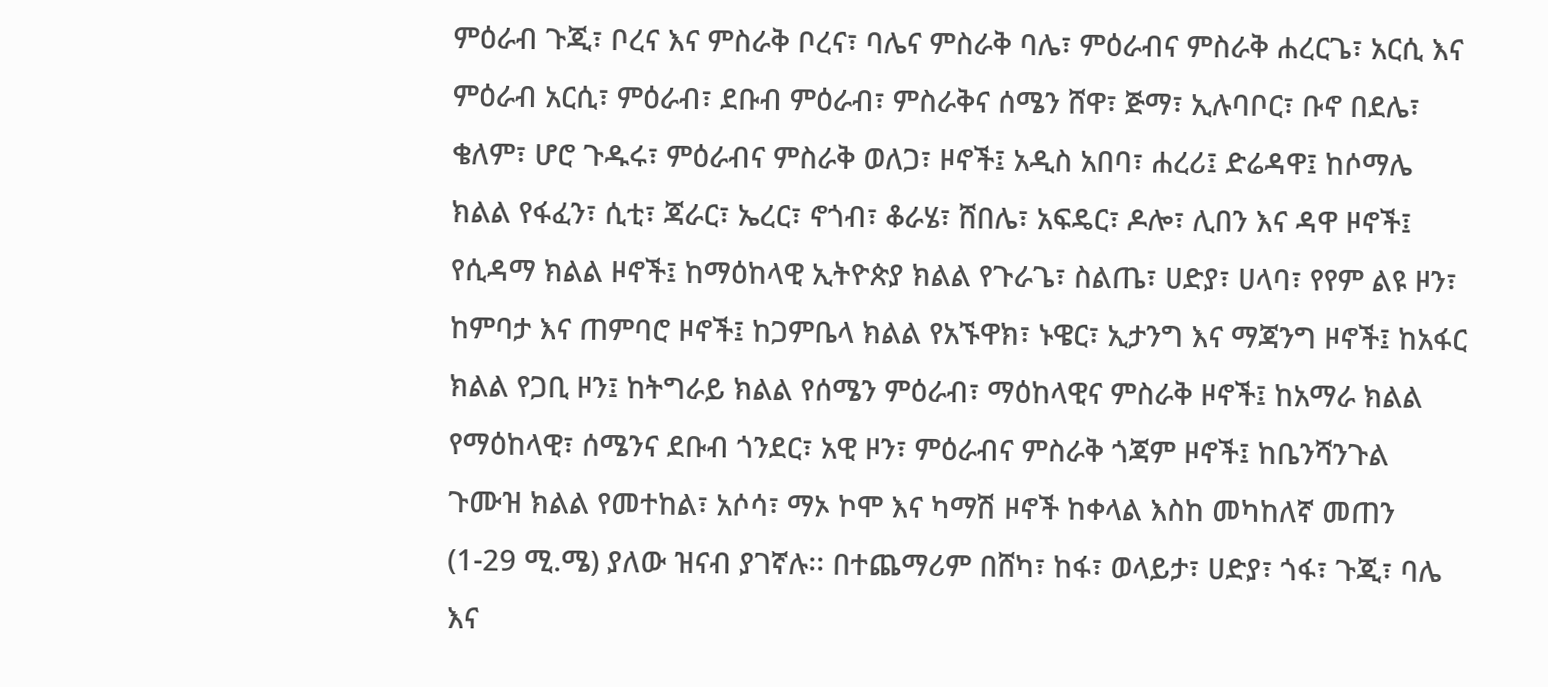ምዕራብ ጉጂ፣ ቦረና እና ምስራቅ ቦረና፣ ባሌና ምስራቅ ባሌ፣ ምዕራብና ምስራቅ ሐረርጌ፣ አርሲ እና ምዕራብ አርሲ፣ ምዕራብ፣ ደቡብ ምዕራብ፣ ምስራቅና ሰሜን ሸዋ፣ ጅማ፣ ኢሉባቦር፣ ቡኖ በደሌ፣ ቄለም፣ ሆሮ ጉዱሩ፣ ምዕራብና ምስራቅ ወለጋ፣ ዞኖች፤ አዲስ አበባ፣ ሐረሪ፤ ድሬዳዋ፤ ከሶማሌ ክልል የፋፈን፣ ሲቲ፣ ጃራር፣ ኤረር፣ ኖጎብ፣ ቆራሄ፣ ሸበሌ፣ አፍዴር፣ ዶሎ፣ ሊበን እና ዳዋ ዞኖች፤ የሲዳማ ክልል ዞኖች፤ ከማዕከላዊ ኢትዮጵያ ክልል የጉራጌ፣ ስልጤ፣ ሀድያ፣ ሀላባ፣ የየም ልዩ ዞን፣ ከምባታ እና ጠምባሮ ዞኖች፤ ከጋምቤላ ክልል የአኙዋክ፣ ኑዌር፣ ኢታንግ እና ማጃንግ ዞኖች፤ ከአፋር ክልል የጋቢ ዞን፤ ከትግራይ ክልል የሰሜን ምዕራብ፣ ማዕከላዊና ምስራቅ ዞኖች፤ ከአማራ ክልል የማዕከላዊ፣ ሰሜንና ደቡብ ጎንደር፣ አዊ ዞን፣ ምዕራብና ምስራቅ ጎጃም ዞኖች፤ ከቤንሻንጉል ጉሙዝ ክልል የመተከል፣ አሶሳ፣ ማኦ ኮሞ እና ካማሽ ዞኖች ከቀላል እስከ መካከለኛ መጠን (1-29 ሚ.ሜ) ያለው ዝናብ ያገኛሉ፡፡ በተጨማሪም በሸካ፣ ከፋ፣ ወላይታ፣ ሀድያ፣ ጎፋ፣ ጉጂ፣ ባሌ እና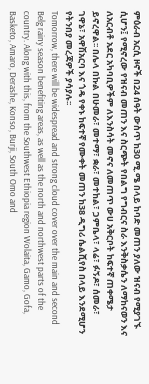ምዕራብ አርሲ ዞኖች በ24 ሰዓት ውስጥ ከ30 ሚ.ሜ በላይ ከባድ መጠን ያለው ዝናብ የሚያገኙ ሲሆን፤ የሚኖረው የዝናብ መጠን እና ስርጭት የበልግ የግብርና ስራ እንቅስቃሴን ለማከናወን እና ለአርብቶ አደር አካባቢዎችም ለእንስሳት መኖና ለመጠጥ ውሀ አቅርቦት ከፍተኛ ጠቀሜታ ይኖረዋል፡፡ በሌላ በኩል በሁመራ፣ መተማ፣ ቋራ፣ መተከል፣ ጋምቤላ፣ ላሬ፣ ፉኝዶ፣ ሰመራ፣ ገዋኔ፣ አዋሽአርባ እና ጎዴ የቀኑ ከፍተኛ የሙቀት መጠን ከ38 ዲግሪ ሴልሺየስ በላይ እንደሚሆን የትንበያ መረጃዎች ያሳያሉ፡፡
Tomorrow, there will be widespread and strong cloud cover over the main and second Belg rainy season benefiting areas, as well as the north and northwest parts of the country. Along with this, from the Southwest Ethiopia region Wolaita, Gamo, Gofa, Basketo, Amaro, Derashe, Konso, Burji, South Omo and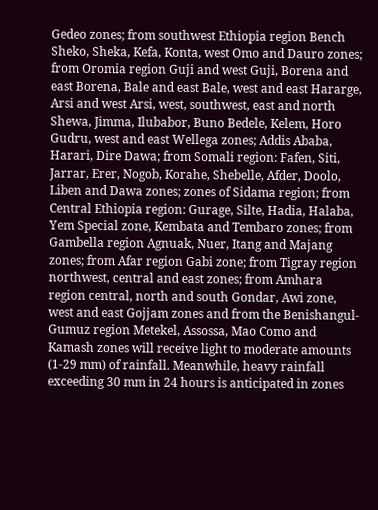Gedeo zones; from southwest Ethiopia region Bench Sheko, Sheka, Kefa, Konta, west Omo and Dauro zones; from Oromia region Guji and west Guji, Borena and east Borena, Bale and east Bale, west and east Hararge, Arsi and west Arsi, west, southwest, east and north Shewa, Jimma, Ilubabor, Buno Bedele, Kelem, Horo Gudru, west and east Wellega zones; Addis Ababa, Harari, Dire Dawa; from Somali region: Fafen, Siti, Jarrar, Erer, Nogob, Korahe, Shebelle, Afder, Doolo, Liben and Dawa zones; zones of Sidama region; from Central Ethiopia region: Gurage, Silte, Hadia, Halaba, Yem Special zone, Kembata and Tembaro zones; from Gambella region Agnuak, Nuer, Itang and Majang zones; from Afar region Gabi zone; from Tigray region northwest, central and east zones; from Amhara region central, north and south Gondar, Awi zone, west and east Gojjam zones and from the Benishangul-Gumuz region Metekel, Assossa, Mao Como and Kamash zones will receive light to moderate amounts (1-29 mm) of rainfall. Meanwhile, heavy rainfall exceeding 30 mm in 24 hours is anticipated in zones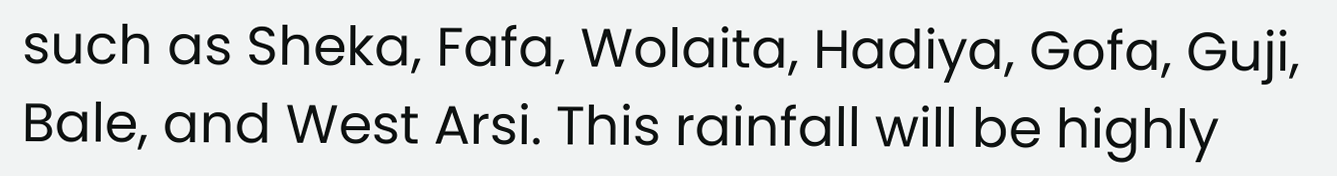such as Sheka, Fafa, Wolaita, Hadiya, Gofa, Guji, Bale, and West Arsi. This rainfall will be highly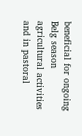beneficial for ongoing Belg season agricultural activities and in pastoral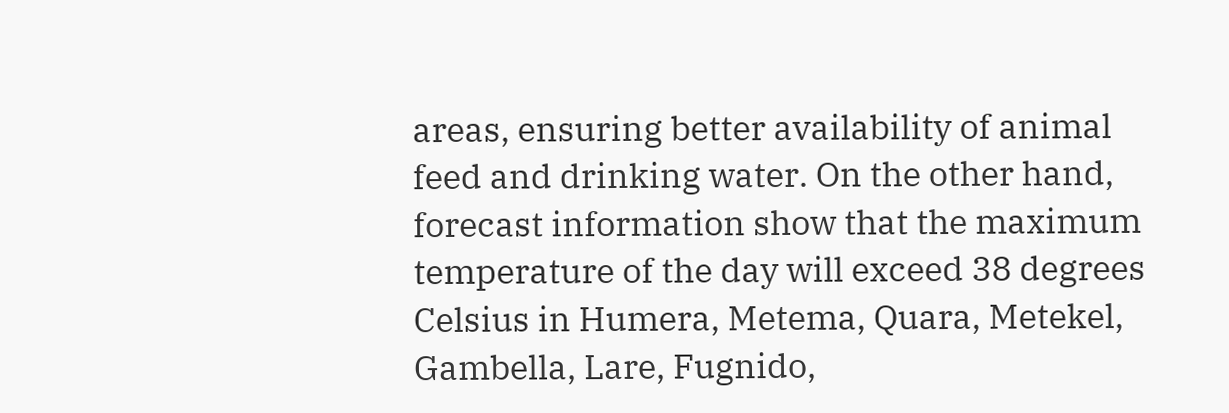areas, ensuring better availability of animal feed and drinking water. On the other hand, forecast information show that the maximum temperature of the day will exceed 38 degrees Celsius in Humera, Metema, Quara, Metekel, Gambella, Lare, Fugnido,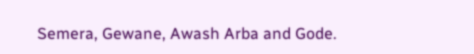Semera, Gewane, Awash Arba and Gode.